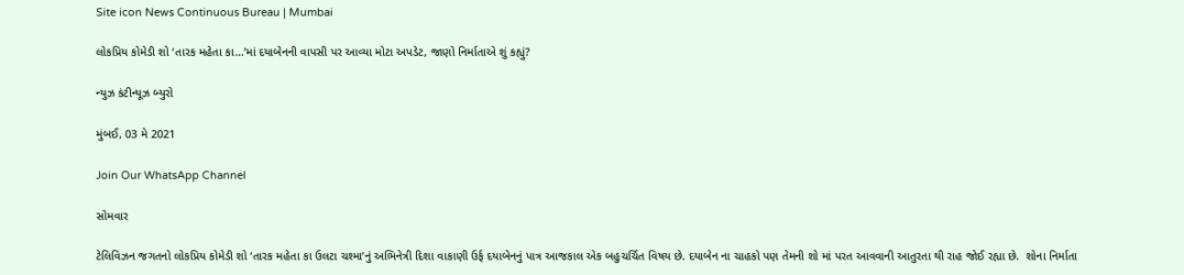Site icon News Continuous Bureau | Mumbai

લોકપ્રિય કોમેડી શો ‘તારક મહેતા કા…’માં દયાબેનની વાપસી પર આવ્યા મોટા અપડેટ, જાણો નિર્માતાએ શું કહ્યું?

ન્યુઝ કંટીન્યૂઝ બ્યુરો

મુંબઈ, 03 મે 2021

Join Our WhatsApp Channel

સોમવાર

ટેલિવિઝન જગતનો લોકપ્રિય કોમેડી શો ‘તારક મહેતા કા ઉલટા ચશ્મા’નું અભિનેત્રી દિશા વાકાણી ઉર્ફ દયાબેનનું પાત્ર આજકાલ એક બહુચર્ચિત વિષય છે. દયાબેન ના ચાહકો પણ તેમની શો માં પરત આવવાની આતુરતા થી રાહ જોઈ રહ્યા છે.  શોના નિર્માતા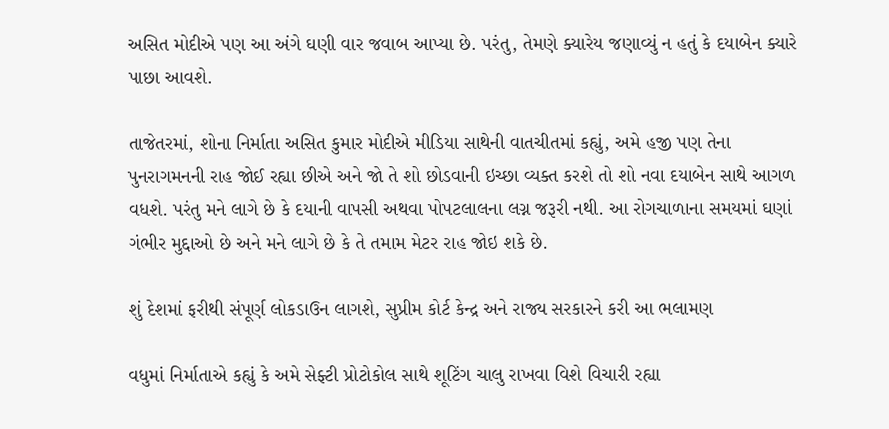અસિત મોદીએ પણ આ અંગે ઘણી વાર જવાબ આપ્યા છે. પરંતુ, તેમણે ક્યારેય જણાવ્યું ન હતું કે દયાબેન ક્યારે પાછા આવશે.

તાજેતરમાં, શોના નિર્માતા અસિત કુમાર મોદીએ મીડિયા સાથેની વાતચીતમાં કહ્યું, અમે હજી પણ તેના પુનરાગમનની રાહ જોઈ રહ્યા છીએ અને જો તે શો છોડવાની ઇચ્છા વ્યક્ત કરશે તો શો નવા દયાબેન સાથે આગળ વધશે. પરંતુ મને લાગે છે કે દયાની વાપસી અથવા પોપટલાલના લગ્ન જરૂરી નથી. આ રોગચાળાના સમયમાં ઘણાં ગંભીર મુદ્દાઓ છે અને મને લાગે છે કે તે તમામ મેટર રાહ જોઇ શકે છે.

શું દેશમાં ફરીથી સંપૂર્ણ લોકડાઉન લાગશે, સુપ્રીમ કોર્ટ કેન્દ્ર અને રાજ્ય સરકારને કરી આ ભલામણ

વધુમાં નિર્માતાએ કહ્યું કે અમે સેફ્ટી પ્રોટોકોલ સાથે શૂટિંગ ચાલુ રાખવા વિશે વિચારી રહ્યા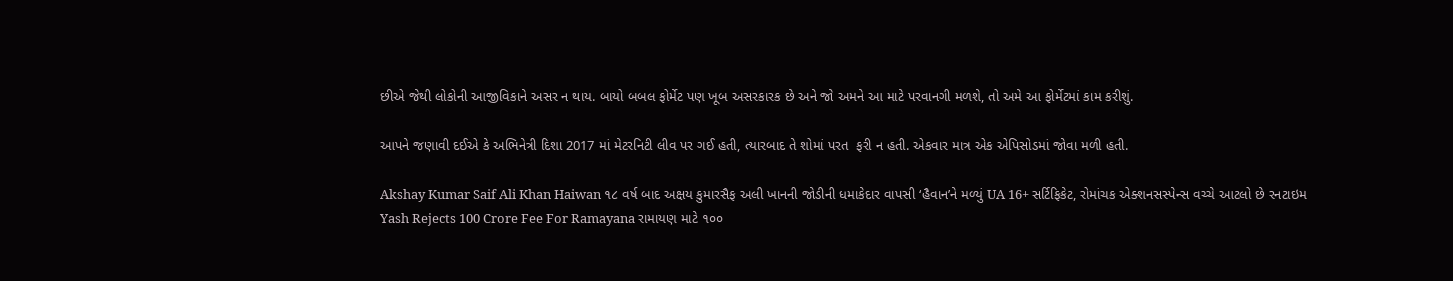છીએ જેથી લોકોની આજીવિકાને અસર ન થાય. બાયો બબલ ફોર્મેટ પણ ખૂબ અસરકારક છે અને જો અમને આ માટે પરવાનગી મળશે, તો અમે આ ફોર્મેટમાં કામ કરીશું.

આપને જણાવી દઈએ કે અભિનેત્રી દિશા 2017 માં મેટરનિટી લીવ પર ગઈ હતી, ત્યારબાદ તે શોમાં પરત  ફરી ન હતી. એકવાર માત્ર એક એપિસોડમાં જોવા મળી હતી.

Akshay Kumar Saif Ali Khan Haiwan ૧૮ વર્ષ બાદ અક્ષય કુમારસૈફ અલી ખાનની જોડીની ધમાકેદાર વાપસી ‘હૈવાન’ને મળ્યું UA 16+ સર્ટિફિકેટ, રોમાંચક એક્શનસસ્પેન્સ વચ્ચે આટલો છે રનટાઇમ
Yash Rejects 100 Crore Fee For Ramayana રામાયણ માટે ૧૦૦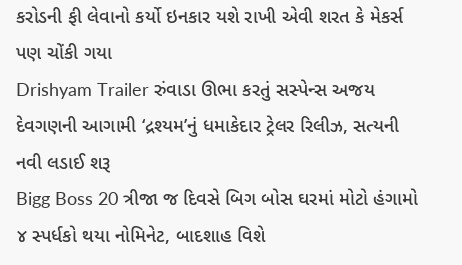કરોડની ફી લેવાનો કર્યો ઇનકાર યશે રાખી એવી શરત કે મેકર્સ પણ ચોંકી ગયા
Drishyam Trailer રુંવાડા ઊભા કરતું સસ્પેન્સ અજય દેવગણની આગામી ‘દ્રશ્યમ’નું ધમાકેદાર ટ્રેલર રિલીઝ, સત્યની નવી લડાઈ શરૂ
Bigg Boss 20 ત્રીજા જ દિવસે બિગ બોસ ઘરમાં મોટો હંગામો ૪ સ્પર્ધકો થયા નોમિનેટ, બાદશાહ વિશે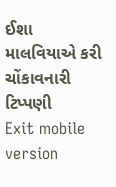ઈશા માલવિયાએ કરી ચોંકાવનારી ટિપ્પણી
Exit mobile version